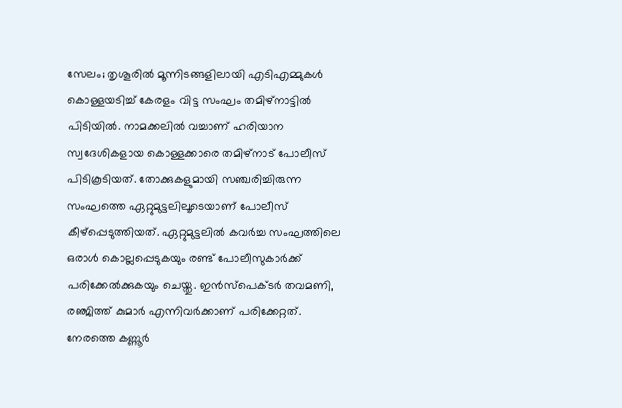സേലം; തൃശൂരിൽ മൂന്നിടങ്ങളിലായി എടിഎമ്മുകൾ കൊള്ളയടിച്ച് കേരളം വിട്ട സംഘം തമിഴ്നാട്ടിൽ പിടിയിൽ. നാമക്കലിൽ വച്ചാണ് ഹരിയാന സ്വദേശികളായ കൊള്ളക്കാരെ തമിഴ്നാട് പോലീസ് പിടികൂടിയത്. തോക്കുകളുമായി സഞ്ചരിച്ചിരുന്ന സംഘത്തെ ഏറ്റുമുട്ടലിലൂടെയാണ് പോലീസ് കീഴ്പ്പെടുത്തിയത്. ഏറ്റുമുട്ടലിൽ കവർച്ച സംഘത്തിലെ ഒരാൾ കൊല്ലപ്പെടുകയും രണ്ട് പോലീസുകാർക്ക് പരിക്കേൽക്കുകയും ചെയ്തു. ഇൻസ്പെക്ടർ തവമണി, രഞ്ജിത്ത് കുമാർ എന്നിവർക്കാണ് പരിക്കേറ്റത്.
നേരത്തെ കണ്ണൂർ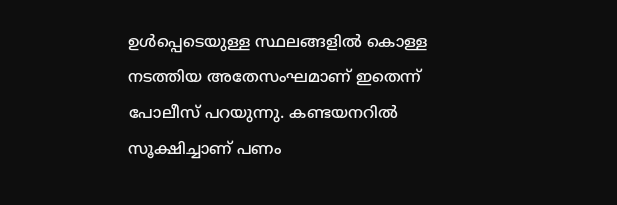ഉൾപ്പെടെയുള്ള സ്ഥലങ്ങളിൽ കൊള്ള നടത്തിയ അതേസംഘമാണ് ഇതെന്ന് പോലീസ് പറയുന്നു. കണ്ടയനറിൽ സൂക്ഷിച്ചാണ് പണം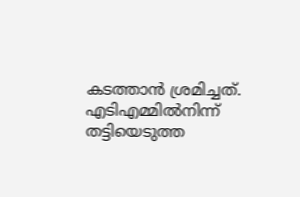കടത്താൻ ശ്രമിച്ചത്. എടിഎമ്മിൽനിന്ന് തട്ടിയെടുത്ത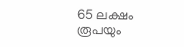65 ലക്ഷം രൂപയും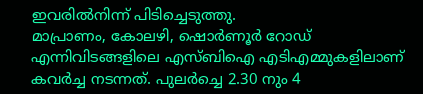ഇവരിൽനിന്ന് പിടിച്ചെടുത്തു.
മാപ്രാണം, കോലഴി, ഷൊർണൂർ റോഡ് എന്നിവിടങ്ങളിലെ എസ്ബിഐ എടിഎമ്മുകളിലാണ് കവർച്ച നടന്നത്. പുലർച്ചെ 2.30 നും 4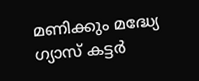മണിക്കും മദ്ധ്യേ ഗ്യാസ് കട്ടർ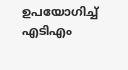ഉപയോഗിച്ച് എടിഎം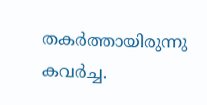തകർത്തായിരുന്നു കവർച്ച.